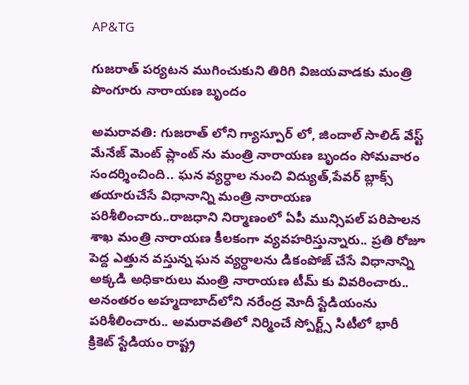AP&TG

గుజరాత్ పర్యటన ముగించుకుని తిరిగి విజయవాడకు మంత్రి పొంగూరు నారాయణ బృందం

అమరావతి: గుజరాత్ లోని గ్యాస్పూర్ లో, జిందాల్ సాలిడ్ వేస్ట్ మేనేజ్ మెంట్ ప్లాంట్ ను మంత్రి నారాయణ బృందం సోమవారం సందర్శించింది.. ఘ‌న వ్య‌ర్ధాల నుంచి విద్యుత్,పేవ‌ర్ బ్లాక్స్ త‌యారుచేసే విధానాన్ని మంత్రి నారాయణ పరిశీలించారు..రాజధాని నిర్మాణంలో ఏపీ మున్సిపల్ పరిపాలన శాఖ మంత్రి నారాయణ కీలకంగా వ్యవహరిస్తున్నారు.. ప్ర‌తి రోజూ పెద్ద ఎత్తున వ‌స్తున్న ఘ‌న వ్య‌ర్ధాల‌ను డికంపోజ్ చేసే విధానాన్ని అక్కడి అధికారులు మంత్రి నారాయణ టీమ్ కు వివరించారు.. అనంతరం అహ్మదాబాద్‌లోని నరేంద్ర మోదీ స్టేడియంను పరిశీలించారు.. అమరావతిలో నిర్మించే స్పోర్ట్స్ సిటీలో భారీ క్రికెట్ స్టేడియం రాష్ట్ర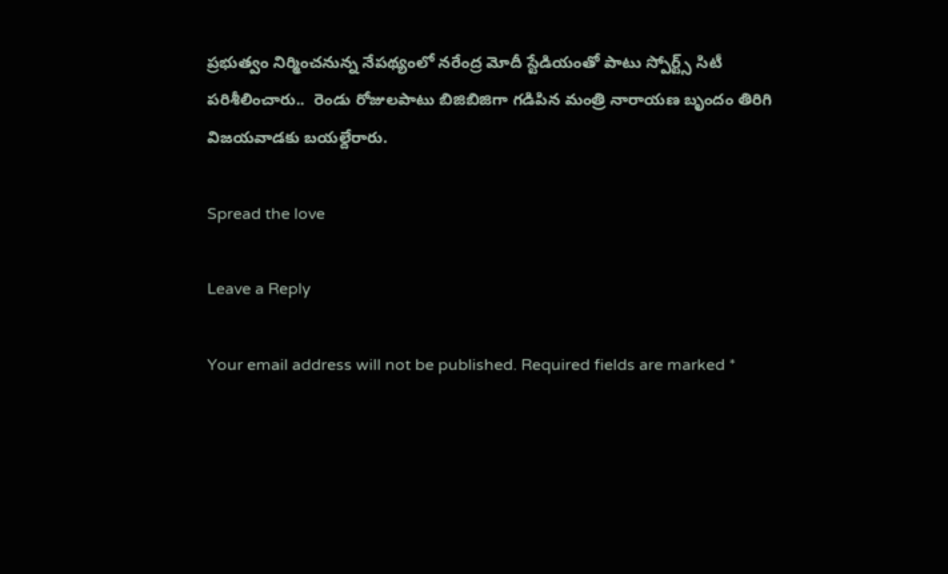ప్రభుత్వం నిర్మించనున్న నేపథ్యంలో నరేంద్ర మోదీ స్టేడియంతో పాటు స్పోర్ట్స్ సిటీ పరిశీలించారు..  రెండు రోజులపాటు బిజిబిజిగా గడిపిన మంత్రి నారాయణ బృందం తిరిగి విజయవాడకు బయల్దేరారు.

Spread the love

Leave a Reply

Your email address will not be published. Required fields are marked *